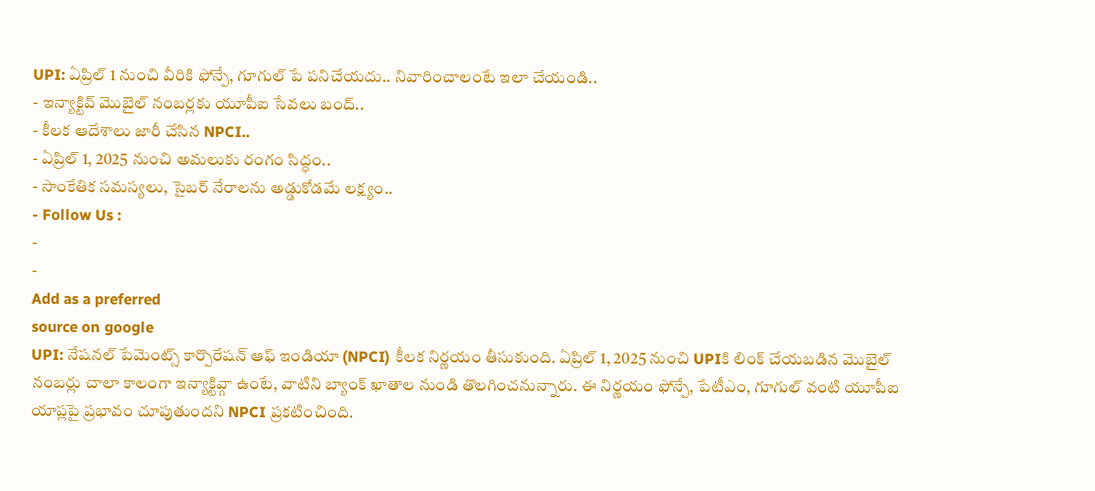UPI: ఏప్రిల్ 1 నుంచి వీరికి ఫోన్పే, గూగుల్ పే పనిచేయదు.. నివారించాలంటే ఇలా చేయండి..
- ఇన్యాక్టివ్ మొబైల్ నంబర్లకు యూపీఐ సేవలు బంద్..
- కీలక ఆదేశాలు జారీ చేసిన NPCI..
- ఏప్రిల్ 1, 2025 నుంచి అమలుకు రంగం సిద్ధం..
- సాంకేతిక సమస్యలు, సైబర్ నేరాలను అడ్డుకోడమే లక్ష్యం..
- Follow Us :
-
-
Add as a preferred
source on google
UPI: నేషనల్ పేమెంట్స్ కార్పొరేషన్ ఆఫ్ ఇండియా (NPCI) కీలక నిర్ణయం తీసుకుంది. ఏప్రిల్ 1, 2025 నుంచి UPIకి లింక్ చేయబడిన మొబైల్ నంబర్లు చాలా కాలంగా ఇన్యాక్టివ్గా ఉంటే, వాటిని బ్యాంక్ ఖాతాల నుండి తొలగించనున్నారు. ఈ నిర్ణయం ఫోన్పే, పేటీఎం, గూగుల్ వంటి యూపీఐ యాప్లపై ప్రభావం చూపుతుందని NPCI ప్రకటించింది.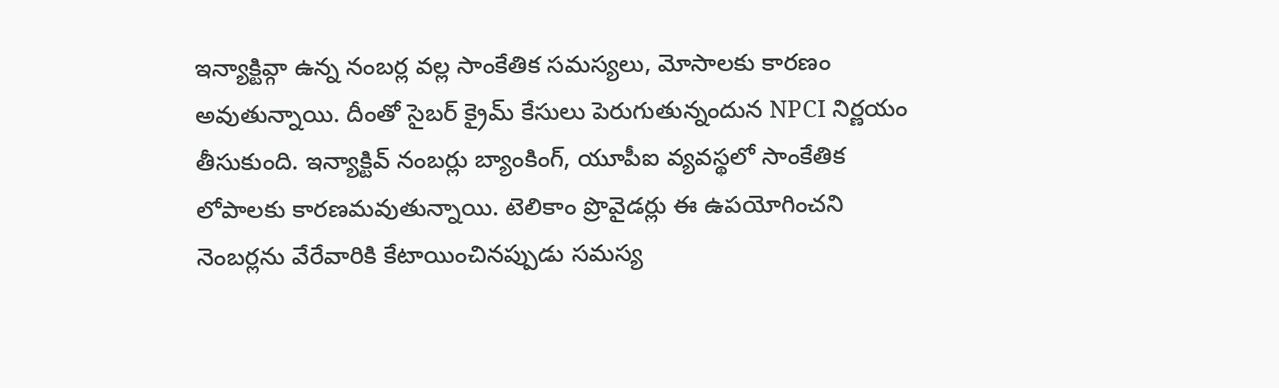ఇన్యాక్టివ్గా ఉన్న నంబర్ల వల్ల సాంకేతిక సమస్యలు, మోసాలకు కారణం అవుతున్నాయి. దీంతో సైబర్ క్రైమ్ కేసులు పెరుగుతున్నందున NPCI నిర్ణయం తీసుకుంది. ఇన్యాక్టివ్ నంబర్లు బ్యాంకింగ్, యూపీఐ వ్యవస్థలో సాంకేతిక లోపాలకు కారణమవుతున్నాయి. టెలికాం ప్రొవైడర్లు ఈ ఉపయోగించని నెంబర్లను వేరేవారికి కేటాయించినప్పుడు సమస్య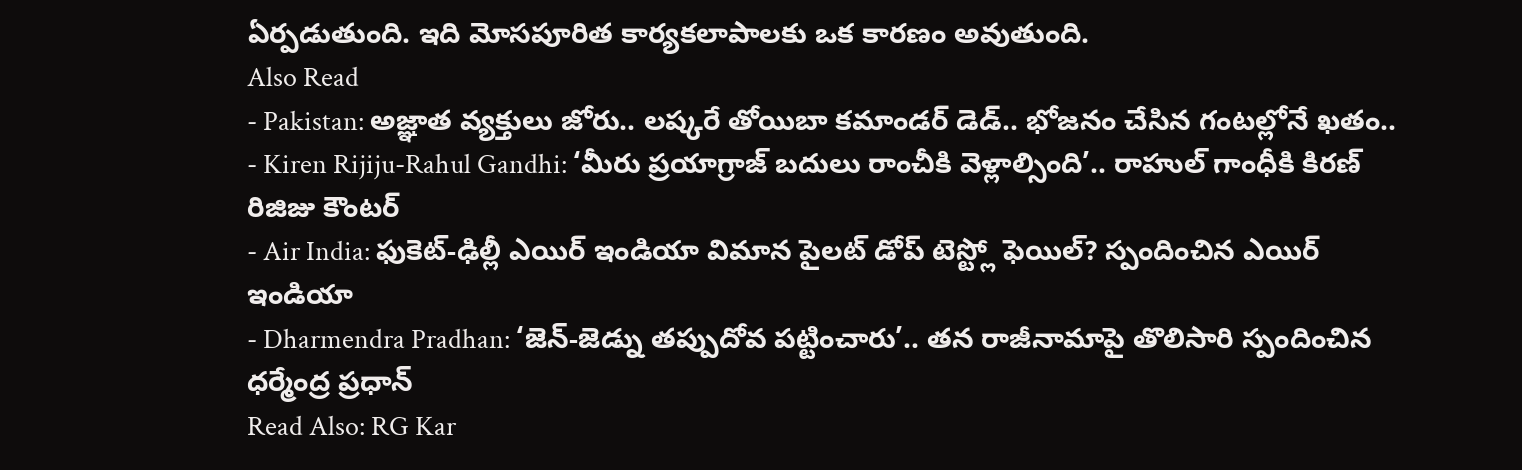ఏర్పడుతుంది. ఇది మోసపూరిత కార్యకలాపాలకు ఒక కారణం అవుతుంది.
Also Read
- Pakistan: అజ్ఞాత వ్యక్తులు జోరు.. లష్కరే తోయిబా కమాండర్ డెడ్.. భోజనం చేసిన గంటల్లోనే ఖతం..
- Kiren Rijiju-Rahul Gandhi: ‘మీరు ప్రయాగ్రాజ్ బదులు రాంచీకి వెళ్లాల్సింది’.. రాహుల్ గాంధీకి కిరణ్ రిజిజు కౌంటర్
- Air India: ఫుకెట్-ఢిల్లీ ఎయిర్ ఇండియా విమాన పైలట్ డోప్ టెస్ట్లో ఫెయిల్? స్పందించిన ఎయిర్ ఇండియా
- Dharmendra Pradhan: ‘జెన్-జెడ్ను తప్పుదోవ పట్టించారు’.. తన రాజీనామాపై తొలిసారి స్పందించిన ధర్మేంద్ర ప్రధాన్
Read Also: RG Kar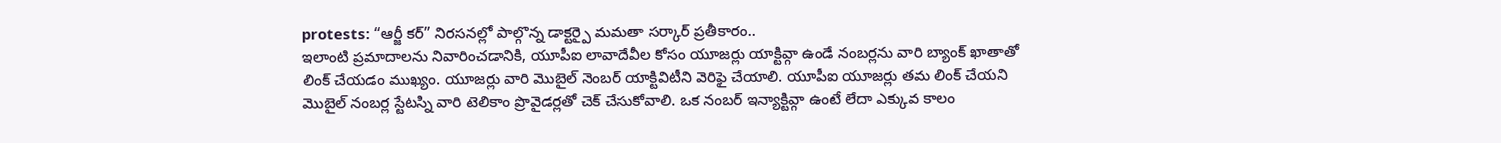protests: “ఆర్జీ కర్” నిరసనల్లో పాల్గొన్న డాక్టర్పై మమతా సర్కార్ ప్రతీకారం..
ఇలాంటి ప్రమాదాలను నివారించడానికి, యూపీఐ లావాదేవీల కోసం యూజర్లు యాక్టివ్గా ఉండే నంబర్లను వారి బ్యాంక్ ఖాతాతో లింక్ చేయడం ముఖ్యం. యూజర్లు వారి మొబైల్ నెంబర్ యాక్టివిటీని వెరిఫై చేయాలి. యూపీఐ యూజర్లు తమ లింక్ చేయని మొబైల్ నంబర్ల స్టేటస్ని వారి టెలికాం ప్రొవైడర్లతో చెక్ చేసుకోవాలి. ఒక నంబర్ ఇన్యాక్టివ్గా ఉంటే లేదా ఎక్కువ కాలం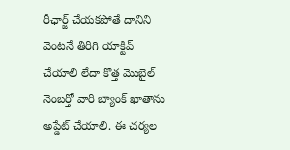రీఛార్జ్ చేయకపోతే దానిని వెంటనే తిరిగి యాక్టివ్ చేయాలి లేదా కొత్త మొబైల్ నెంబర్తో వారి బ్యాంక్ ఖాతాను అప్డేట్ చేయాలి. ఈ చర్యల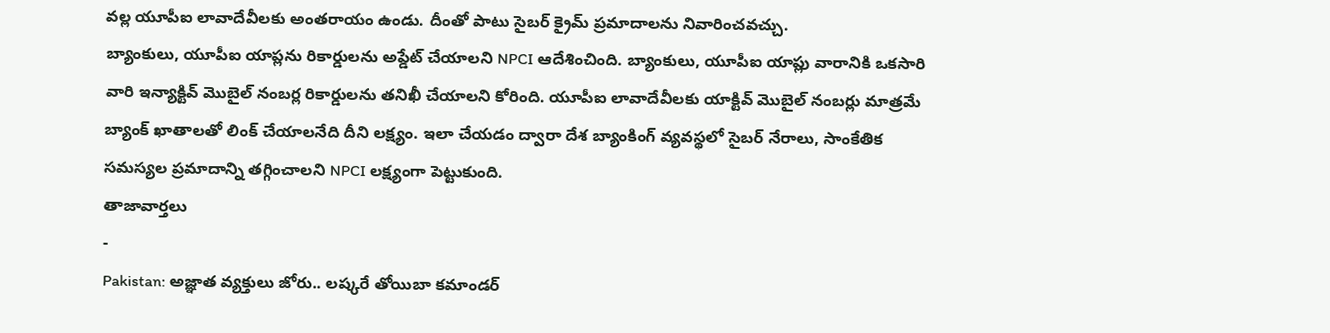వల్ల యూపీఐ లావాదేవీలకు అంతరాయం ఉండు. దీంతో పాటు సైబర్ క్రైమ్ ప్రమాదాలను నివారించవచ్చు.
బ్యాంకులు, యూపీఐ యాప్లను రికార్డులను అప్డేట్ చేయాలని NPCI ఆదేశించింది. బ్యాంకులు, యూపీఐ యాప్లు వారానికి ఒకసారి వారి ఇన్యాక్టివ్ మొబైల్ నంబర్ల రికార్డులను తనిఖీ చేయాలని కోరింది. యూపీఐ లావాదేవీలకు యాక్టివ్ మొబైల్ నంబర్లు మాత్రమే బ్యాంక్ ఖాతాలతో లింక్ చేయాలనేది దీని లక్ష్యం. ఇలా చేయడం ద్వారా దేశ బ్యాంకింగ్ వ్యవస్థలో సైబర్ నేరాలు, సాంకేతిక సమస్యల ప్రమాదాన్ని తగ్గించాలని NPCI లక్ష్యంగా పెట్టుకుంది.
తాజావార్తలు
-
Pakistan: అజ్ఞాత వ్యక్తులు జోరు.. లష్కరే తోయిబా కమాండర్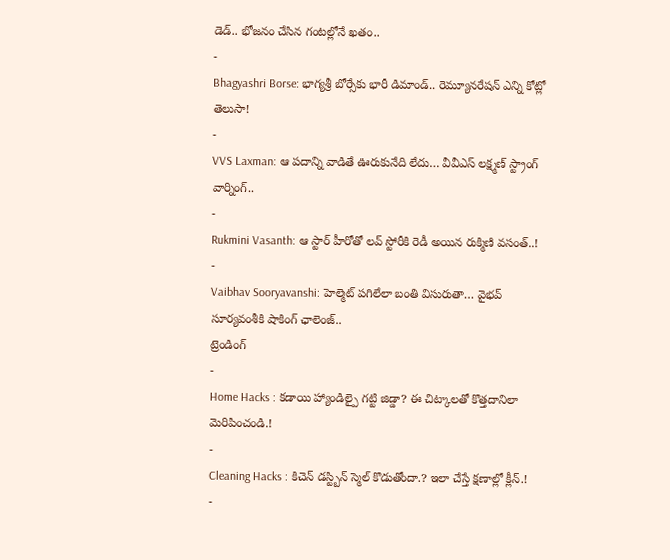డెడ్.. భోజనం చేసిన గంటల్లోనే ఖతం..
-
Bhagyashri Borse: భాగ్యశ్రీ బోర్సేకు భారీ డిమాండ్.. రెమ్యూనరేషన్ ఎన్ని కోట్లో తెలుసా!
-
VVS Laxman: ఆ పదాన్ని వాడితే ఊరుకునేది లేదు… వీవీఎస్ లక్ష్మణ్ స్ట్రాంగ్ వార్నింగ్..
-
Rukmini Vasanth: ఆ స్టార్ హీరోతో లవ్ స్టోరీకి రెడీ అయిన రుక్మిణి వసంత్..!
-
Vaibhav Sooryavanshi: హెల్మెట్ పగిలేలా బంతి విసురుతా… వైభవ్ సూర్యవంశీకి షాకింగ్ ఛాలెంజ్..
ట్రెండింగ్
-
Home Hacks : కడాయి హ్యాండిల్పై గట్టి జిడ్డా? ఈ చిట్కాలతో కొత్తదానిలా మెరిపించండి.!
-
Cleaning Hacks : కిచెన్ డస్ట్బిన్ స్మెల్ కొడుతోందా.? ఇలా చేస్తే క్షణాల్లో క్లీన్.!
-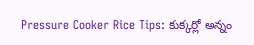Pressure Cooker Rice Tips: కుక్కర్లో అన్నం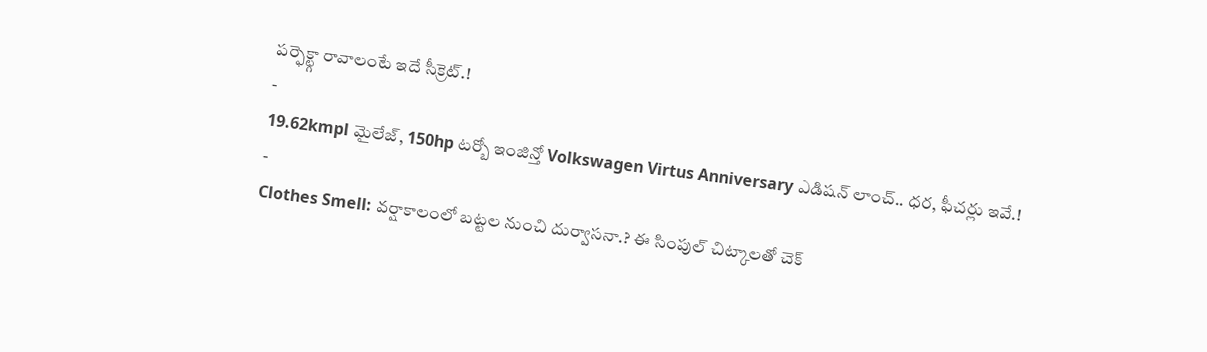పర్ఫెక్ట్గా రావాలంటే ఇదే సీక్రెట్.!
-
19.62kmpl మైలేజ్, 150hp టర్బో ఇంజిన్తో Volkswagen Virtus Anniversary ఎడిషన్ లాంచ్.. ధర, ఫీచర్లు ఇవే.!
-
Clothes Smell: వర్షాకాలంలో బట్టల నుంచి దుర్వాసనా.? ఈ సింపుల్ చిట్కాలతో చెక్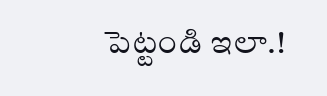పెట్టండి ఇలా.!